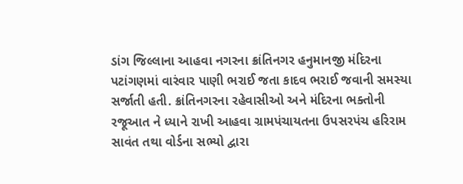ડાંગ જિલ્લાના આહવા નગરના ક્રાંતિનગર હનુમાનજી મંદિરના પટાંગણમાં વારંવાર પાણી ભરાઈ જતા કાદવ ભરાઈ જવાની સમસ્યા સર્જાતી હતી. ક્રાંતિનગરના રહેવાસીઓ અને મંદિરના ભક્તોની રજૂઆત ને ધ્યાને રાખી આહવા ગ્રામપંચાયતના ઉપસરપંચ હરિરામ સાવંત તથા વોર્ડના સભ્યો દ્વારા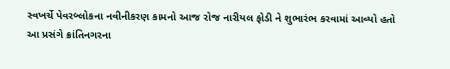સ્વખર્ચે પેવરબ્લોકના નવીનીકરણ કામનો આજ રોજ નારીયલ ફોડી ને શુભારંભ કરવામાં આવ્યો હતો
આ પ્રસંગે ક્રાંતિનગરના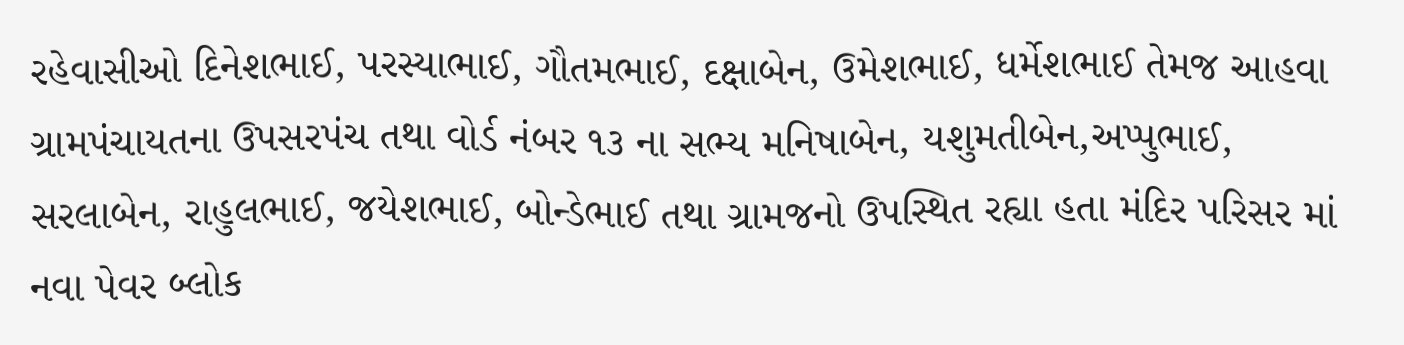રહેવાસીઓ દિનેશભાઈ, પરસ્યાભાઈ, ગૌતમભાઈ, દક્ષાબેન, ઉમેશભાઈ, ધર્મેશભાઈ તેમજ આહવા ગ્રામપંચાયતના ઉપસરપંચ તથા વોર્ડ નંબર ૧૩ ના સભ્ય મનિષાબેન, યશુમતીબેન,અપ્પુભાઈ, સરલાબેન, રાહુલભાઈ, જયેશભાઈ, બોન્ડેભાઈ તથા ગ્રામજનો ઉપસ્થિત રહ્યા હતા મંદિર પરિસર માં નવા પેવર બ્લોક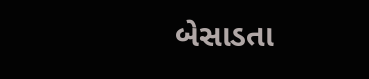બેસાડતા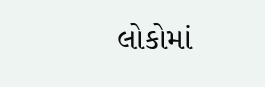લોકોમાં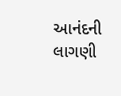આનંદની લાગણી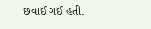છવાઈ ગઈ હતી.